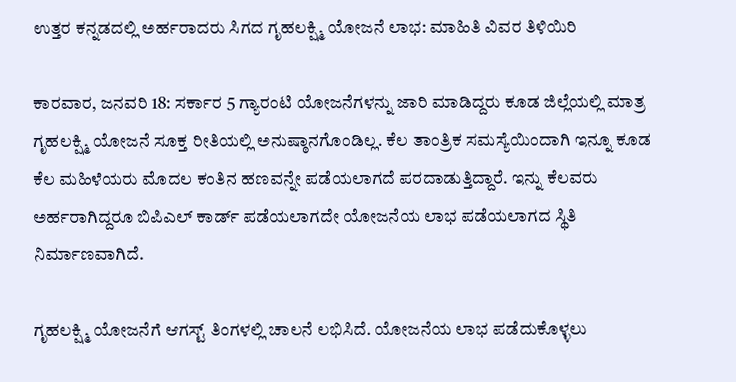ಉತ್ತರ ಕನ್ನಡದಲ್ಲಿ ಅರ್ಹರಾದರು ಸಿಗದ ಗೃಹಲಕ್ಷ್ಮಿ ಯೋಜನೆ ಲಾಭ: ಮಾಹಿತಿ ವಿವರ ತಿಳಿಯಿರಿ

ಕಾರವಾರ, ಜನವರಿ 18: ಸರ್ಕಾರ 5 ಗ್ಯಾರಂಟಿ ಯೋಜನೆಗಳನ್ನು ಜಾರಿ ಮಾಡಿದ್ದರು ಕೂಡ ಜಿಲ್ಲೆಯಲ್ಲಿ ಮಾತ್ರ ಗೃಹಲಕ್ಷ್ಮಿ ಯೋಜನೆ ಸೂಕ್ತ ರೀತಿಯಲ್ಲಿ ಅನುಷ್ಠಾನಗೊಂಡಿಲ್ಲ. ಕೆಲ ತಾಂತ್ರಿಕ ಸಮಸ್ಯೆಯಿಂದಾಗಿ ಇನ್ನೂ ಕೂಡ ಕೆಲ ಮಹಿಳೆಯರು ಮೊದಲ ಕಂತಿನ ಹಣವನ್ನೇ ಪಡೆಯಲಾಗದೆ ಪರದಾಡುತ್ತಿದ್ದಾರೆ. ಇನ್ನು ಕೆಲವರು ಅರ್ಹರಾಗಿದ್ದರೂ ಬಿಪಿಎಲ್ ಕಾರ್ಡ್ ಪಡೆಯಲಾಗದೇ ಯೋಜನೆಯ ಲಾಭ ಪಡೆಯಲಾಗದ ಸ್ಥಿತಿ ನಿರ್ಮಾಣವಾಗಿದೆ.

ಗೃಹಲಕ್ಷ್ಮಿ ಯೋಜನೆಗೆ ಆಗಸ್ಟ್ ತಿಂಗಳಲ್ಲಿ ಚಾಲನೆ ಲಭಿಸಿದೆ. ಯೋಜನೆಯ ಲಾಭ ಪಡೆದುಕೊಳ್ಳಲು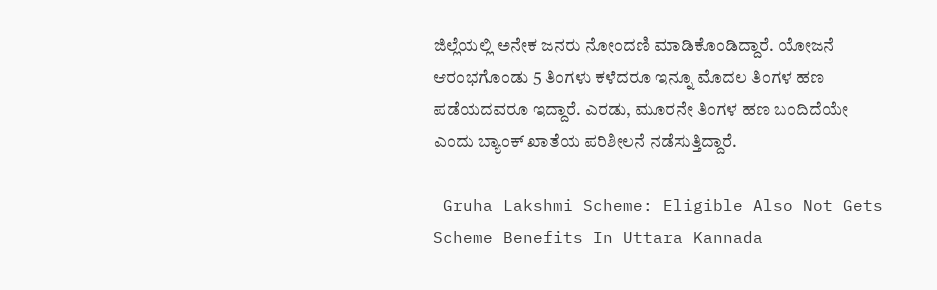ಜಿಲ್ಲೆಯಲ್ಲಿ ಅನೇಕ ಜನರು ನೋಂದಣಿ ಮಾಡಿಕೊಂಡಿದ್ದಾರೆ. ಯೋಜನೆ ಆರಂಭಗೊಂಡು 5 ತಿಂಗಳು ಕಳೆದರೂ ಇನ್ನೂ ಮೊದಲ ತಿಂಗಳ ಹಣ ಪಡೆಯದವರೂ ಇದ್ದಾರೆ. ಎರಡು, ಮೂರನೇ ತಿಂಗಳ ಹಣ ಬಂದಿದೆಯೇ ಎಂದು ಬ್ಯಾಂಕ್ ಖಾತೆಯ ಪರಿಶೀಲನೆ ನಡೆಸುತ್ತಿದ್ದಾರೆ.

 Gruha Lakshmi Scheme: Eligible Also Not Gets Scheme Benefits In Uttara Kannada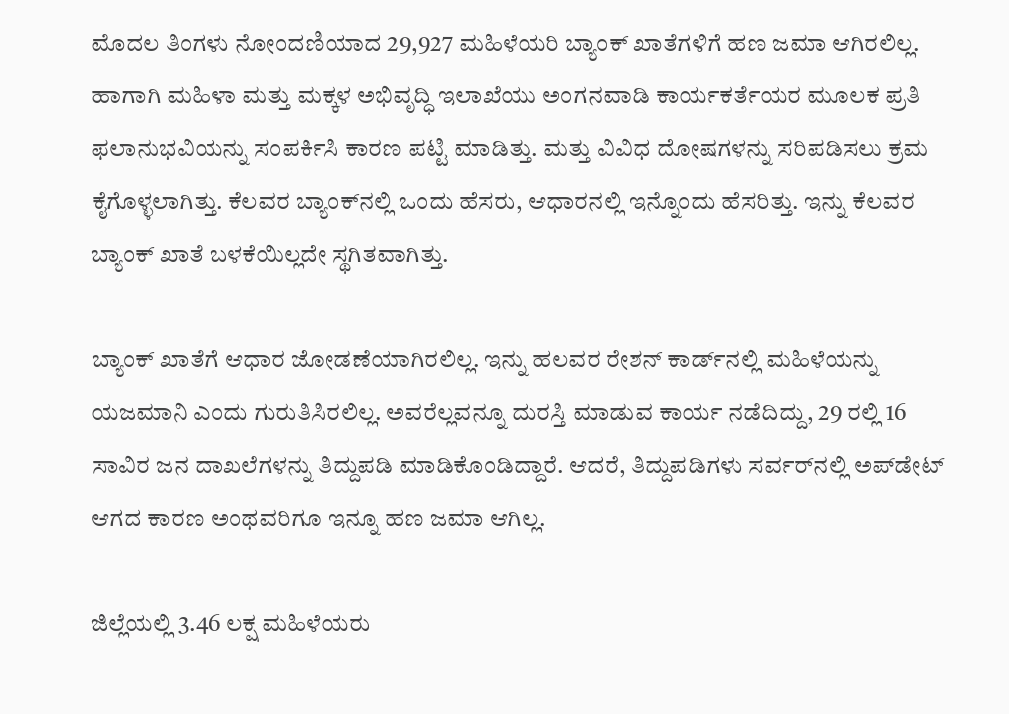ಮೊದಲ ತಿಂಗಳು ನೋಂದಣಿಯಾದ 29,927 ಮಹಿಳೆಯರಿ ಬ್ಯಾಂಕ್ ಖಾತೆಗಳಿಗೆ ಹಣ ಜಮಾ ಆಗಿರಲಿಲ್ಲ. ಹಾಗಾಗಿ ಮಹಿಳಾ ಮತ್ತು ಮಕ್ಕಳ ಅಭಿವೃದ್ಧಿ ಇಲಾಖೆಯು ಅಂಗನವಾಡಿ ಕಾರ್ಯಕರ್ತೆಯರ ಮೂಲಕ ಪ್ರತಿ ಫಲಾನುಭವಿಯನ್ನು ಸಂಪರ್ಕಿಸಿ ಕಾರಣ ಪಟ್ಟಿ ಮಾಡಿತ್ತು. ಮತ್ತು ವಿವಿಧ ದೋಷಗಳನ್ನು ಸರಿಪಡಿಸಲು ಕ್ರಮ ಕೈಗೊಳ್ಳಲಾಗಿತ್ತು. ಕೆಲವರ ಬ್ಯಾಂಕ್‌ನಲ್ಲಿ ಒಂದು ಹೆಸರು, ಆಧಾರನಲ್ಲಿ ಇನ್ನೊಂದು ಹೆಸರಿತ್ತು. ಇನ್ನು ಕೆಲವರ ಬ್ಯಾಂಕ್ ಖಾತೆ ಬಳಕೆಯಿಲ್ಲದೇ ಸ್ಥಗಿತವಾಗಿತ್ತು.

ಬ್ಯಾಂಕ್ ಖಾತೆಗೆ ಆಧಾರ ಜೋಡಣೆಯಾಗಿರಲಿಲ್ಲ. ಇನ್ನು ಹಲವರ ರೇಶನ್ ಕಾರ್ಡ್‌ನಲ್ಲಿ ಮಹಿಳೆಯನ್ನು ಯಜಮಾನಿ ಎಂದು ಗುರುತಿಸಿರಲಿಲ್ಲ. ಅವರೆಲ್ಲವನ್ನೂ ದುರಸ್ತಿ ಮಾಡುವ ಕಾರ್ಯ ನಡೆದಿದ್ದು, 29 ರಲ್ಲಿ 16 ಸಾವಿರ ಜನ ದಾಖಲೆಗಳನ್ನು ತಿದ್ದುಪಡಿ ಮಾಡಿಕೊಂಡಿದ್ದಾರೆ. ಆದರೆ, ತಿದ್ದುಪಡಿಗಳು ಸರ್ವರ್‌ನಲ್ಲಿ ಅಪ್‌ಡೇಟ್ ಆಗದ ಕಾರಣ ಅಂಥವರಿಗೂ ಇನ್ನೂ ಹಣ ಜಮಾ ಆಗಿಲ್ಲ.

ಜಿಲ್ಲೆಯಲ್ಲಿ 3.46 ಲಕ್ಷ ಮಹಿಳೆಯರು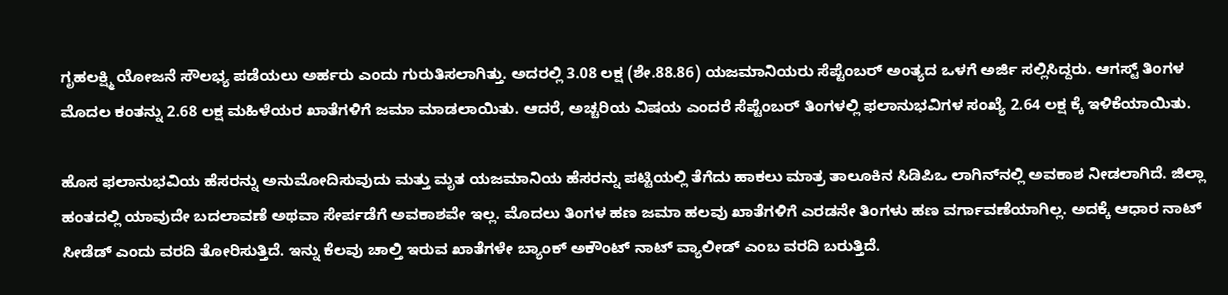ಗೃಹಲಕ್ಷ್ಮಿ ಯೋಜನೆ ಸೌಲಭ್ಯ ಪಡೆಯಲು ಅರ್ಹರು ಎಂದು ಗುರುತಿಸಲಾಗಿತ್ತು. ಅದರಲ್ಲಿ 3.08 ಲಕ್ಷ (ಶೇ.88.86) ಯಜಮಾನಿಯರು ಸೆಪ್ಟೆಂಬರ್ ಅಂತ್ಯದ ಒಳಗೆ ಅರ್ಜಿ ಸಲ್ಲಿಸಿದ್ದರು. ಆಗಸ್ಟ್ ತಿಂಗಳ ಮೊದಲ ಕಂತನ್ನು 2.68 ಲಕ್ಷ ಮಹಿಳೆಯರ ಖಾತೆಗಳಿಗೆ ಜಮಾ ಮಾಡಲಾಯಿತು. ಆದರೆ, ಅಚ್ಚರಿಯ ವಿಷಯ ಎಂದರೆ ಸೆಪ್ಟೆಂಬರ್ ತಿಂಗಳಲ್ಲಿ ಫಲಾನುಭವಿಗಳ ಸಂಖ್ಯೆ 2.64 ಲಕ್ಷ ಕ್ಕೆ ಇಳಿಕೆಯಾಯಿತು.

ಹೊಸ ಫಲಾನುಭವಿಯ ಹೆಸರನ್ನು ಅನುಮೋದಿಸುವುದು ಮತ್ತು ಮೃತ ಯಜಮಾನಿಯ ಹೆಸರನ್ನು ಪಟ್ಟಿಯಲ್ಲಿ ತೆಗೆದು ಹಾಕಲು ಮಾತ್ರ ತಾಲೂಕಿನ ಸಿಡಿಪಿಒ ಲಾಗಿನ್‌ನಲ್ಲಿ ಅವಕಾಶ ನೀಡಲಾಗಿದೆ. ಜಿಲ್ಲಾ ಹಂತದಲ್ಲಿ ಯಾವುದೇ ಬದಲಾವಣೆ ಅಥವಾ ಸೇರ್ಪಡೆಗೆ ಅವಕಾಶವೇ ಇಲ್ಲ. ಮೊದಲು ತಿಂಗಳ ಹಣ ಜಮಾ ಹಲವು ಖಾತೆಗಳಿಗೆ ಎರಡನೇ ತಿಂಗಳು ಹಣ ವರ್ಗಾವಣೆಯಾಗಿಲ್ಲ. ಅದಕ್ಕೆ ಆಧಾರ ನಾಟ್ ಸೀಡೆಡ್ ಎಂದು ವರದಿ ತೋರಿಸುತ್ತಿದೆ. ಇನ್ನು ಕೆಲವು ಚಾಲ್ತಿ ಇರುವ ಖಾತೆಗಳೇ ಬ್ಯಾಂಕ್ ಅಕೌಂಟ್ ನಾಟ್ ವ್ಯಾಲೀಡ್ ಎಂಬ ವರದಿ ಬರುತ್ತಿದೆ.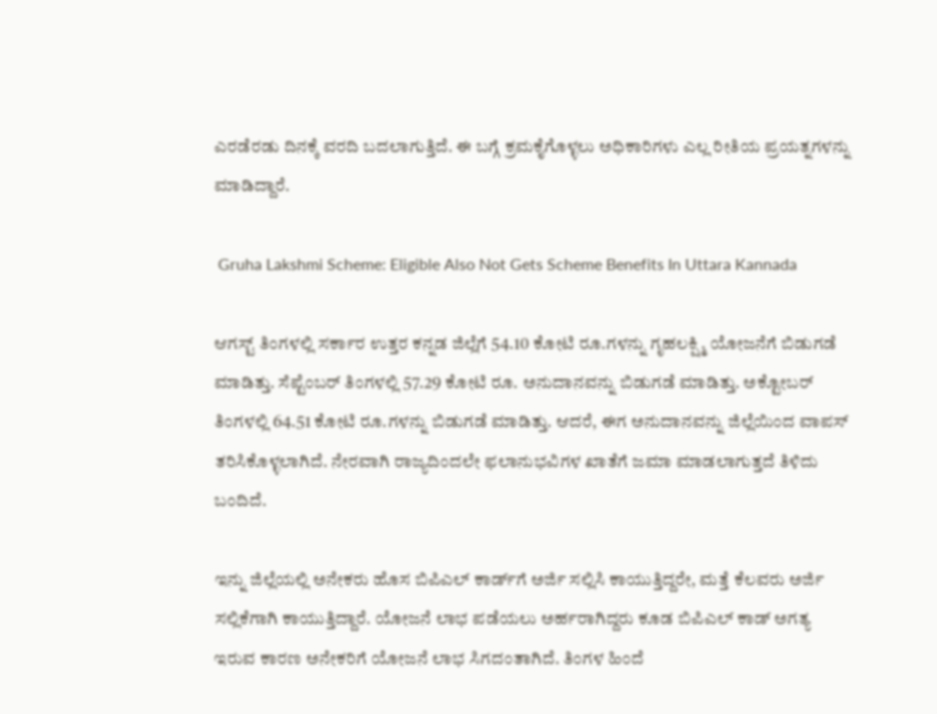ಎರಡೆರಡು ದಿನಕ್ಕೆ ವರದಿ ಬದಲಾಗುತ್ತಿದೆ. ಈ ಬಗ್ಗೆ ಕ್ರಮಕೈಗೊಳ್ಳಲು ಅಧಿಕಾರಿಗಳು ಎಲ್ಲ ರೀತಿಯ ಪ್ರಯತ್ನಗಳನ್ನು ಮಾಡಿದ್ದಾರೆ.

 Gruha Lakshmi Scheme: Eligible Also Not Gets Scheme Benefits In Uttara Kannada

ಆಗಸ್ಟ್ ತಿಂಗಳಲ್ಲಿ ಸರ್ಕಾರ ಉತ್ತರ ಕನ್ನಡ ಜಿಲ್ಲೆಗೆ 54.10 ಕೋಟಿ ರೂ.ಗಳನ್ನು ಗೃಹಲಕ್ಷ್ಮಿ ಯೋಜನೆಗೆ ಬಿಡುಗಡೆ ಮಾಡಿತ್ತು. ಸೆಪ್ಟೆಂಬರ್ ತಿಂಗಳಲ್ಲಿ 57.29 ಕೋಟಿ ರೂ. ಅನುದಾನವನ್ನು ಬಿಡುಗಡೆ ಮಾಡಿತ್ತು. ಅಕ್ಟೋಬರ್ ತಿಂಗಳಲ್ಲಿ 64.51 ಕೋಟಿ ರೂ.ಗಳನ್ನು ಬಿಡುಗಡೆ ಮಾಡಿತ್ತು. ಆದರೆ, ಈಗ ಅನುದಾನವನ್ನು ಜಿಲ್ಲೆಯಿಂದ ವಾಪಸ್ ತರಿಸಿಕೊಳ್ಳಲಾಗಿದೆ. ನೇರವಾಗಿ ರಾಜ್ಯದಿಂದಲೇ ಫಲಾನುಭವಿಗಳ ಖಾತೆಗೆ ಜಮಾ ಮಾಡಲಾಗುತ್ತದೆ ತಿಳಿದು ಬಂದಿದೆ.

ಇನ್ನು ಜಿಲ್ಲೆಯಲ್ಲಿ ಅನೇಕರು ಹೊಸ ಬಿಪಿಎಲ್ ಕಾರ್ಡ್‌ಗೆ ಅರ್ಜಿ ಸಲ್ಲಿಸಿ ಕಾಯುತ್ತಿದ್ದರೇ, ಮತ್ತೆ ಕೆಲವರು ಅರ್ಜಿ ಸಲ್ಲಿಕೆಗಾಗಿ ಕಾಯುತ್ತಿದ್ದಾರೆ. ಯೋಜನೆ ಲಾಭ ಪಡೆಯಲು ಅರ್ಹರಾಗಿದ್ದರು ಕೂಡ ಬಿಪಿಎಲ್ ಕಾಡ್ ಅಗತ್ಯ ಇರುವ ಕಾರಣ ಅನೇಕರಿಗೆ ಯೋಜನೆ ಲಾಭ ಸಿಗದಂತಾಗಿದೆ. ತಿಂಗಳ ಹಿಂದೆ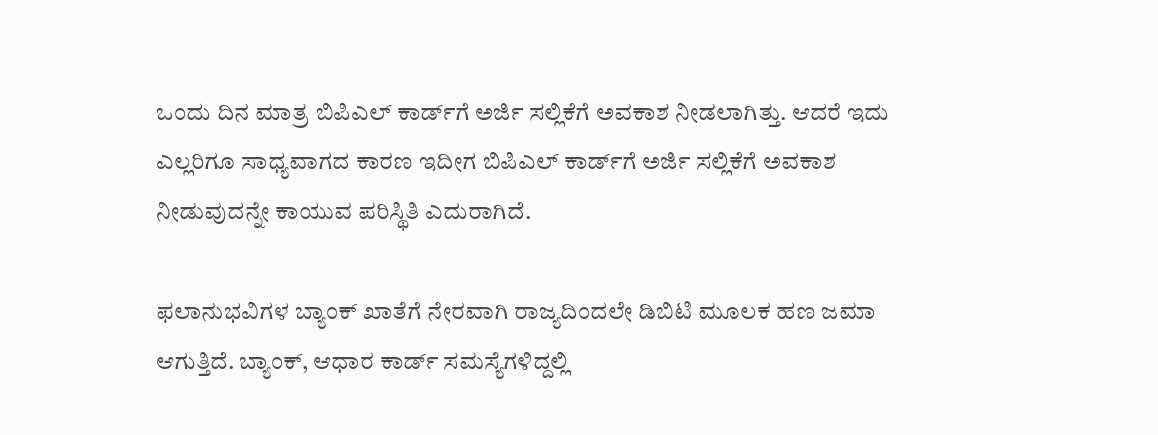ಒಂದು ದಿನ ಮಾತ್ರ ಬಿಪಿಎಲ್ ಕಾರ್ಡ್‌ಗೆ ಅರ್ಜಿ ಸಲ್ಲಿಕೆಗೆ ಅವಕಾಶ ನೀಡಲಾಗಿತ್ತು. ಆದರೆ ಇದು ಎಲ್ಲರಿಗೂ ಸಾಧ್ಯವಾಗದ ಕಾರಣ ಇದೀಗ ಬಿಪಿಎಲ್ ಕಾರ್ಡ್‌ಗೆ ಅರ್ಜಿ ಸಲ್ಲಿಕೆಗೆ ಅವಕಾಶ ನೀಡುವುದನ್ನೇ ಕಾಯುವ ಪರಿಸ್ಥಿತಿ ಎದುರಾಗಿದೆ.

ಫಲಾನುಭವಿಗಳ ಬ್ಯಾಂಕ್ ಖಾತೆಗೆ ನೇರವಾಗಿ ರಾಜ್ಯದಿಂದಲೇ ಡಿಬಿಟಿ ಮೂಲಕ ಹಣ ಜಮಾ ಆಗುತ್ತಿದೆ. ಬ್ಯಾಂಕ್, ಆಧಾರ ಕಾರ್ಡ್ ಸಮಸ್ಯೆಗಳಿದ್ದಲ್ಲಿ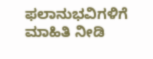ಫಲಾನುಭವಿಗಳಿಗೆ ಮಾಹಿತಿ ನೀಡಿ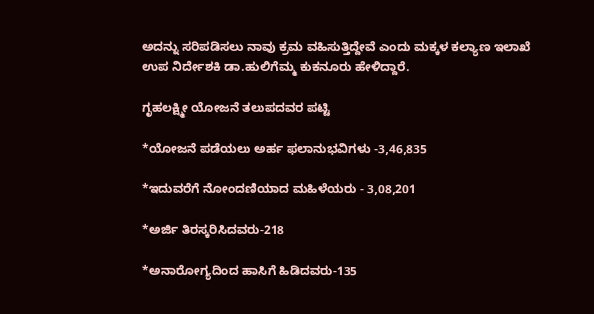ಅದನ್ನು ಸರಿಪಡಿಸಲು ನಾವು ಕ್ರಮ ವಹಿಸುತ್ತಿದ್ದೇವೆ ಎಂದು ಮಕ್ಕಳ ಕಲ್ಯಾಣ ಇಲಾಖೆ ಉಪ ನಿರ್ದೇಶಕಿ ಡಾ.ಹುಲಿಗೆಮ್ಮ ಕುಕನೂರು ಹೇಳಿದ್ದಾರೆ.

ಗೃಹಲಕ್ಷ್ಮೀ ಯೋಜನೆ ತಲುಪದವರ ಪಟ್ಟಿ

*ಯೋಜನೆ ಪಡೆಯಲು ಅರ್ಹ ಫಲಾನುಭವಿಗಳು -3,46,835

*ಇದುವರೆಗೆ ನೋಂದಣಿಯಾದ ಮಹಿಳೆಯರು - 3,08,201

*ಅರ್ಜಿ ತಿರಸ್ಕರಿಸಿದವರು-218

*ಅನಾರೋಗ್ಯದಿಂದ ಹಾಸಿಗೆ ಹಿಡಿದವರು-135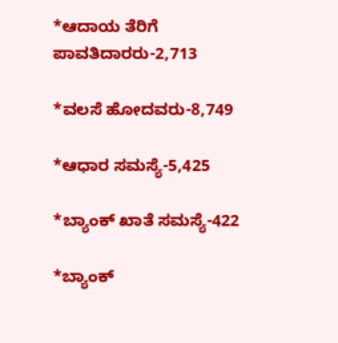*ಆದಾಯ ತೆರಿಗೆ ಪಾವತಿದಾರರು-2,713

*ವಲಸೆ ಹೋದವರು-8,749

*ಆಧಾರ ಸಮಸ್ಯೆ-5,425

*ಬ್ಯಾಂಕ್ ಖಾತೆ ಸಮಸ್ಯೆ-422

*ಬ್ಯಾಂಕ್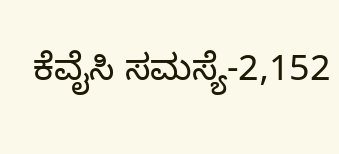ಕೆವೈಸಿ ಸಮಸ್ಯೆ-2,152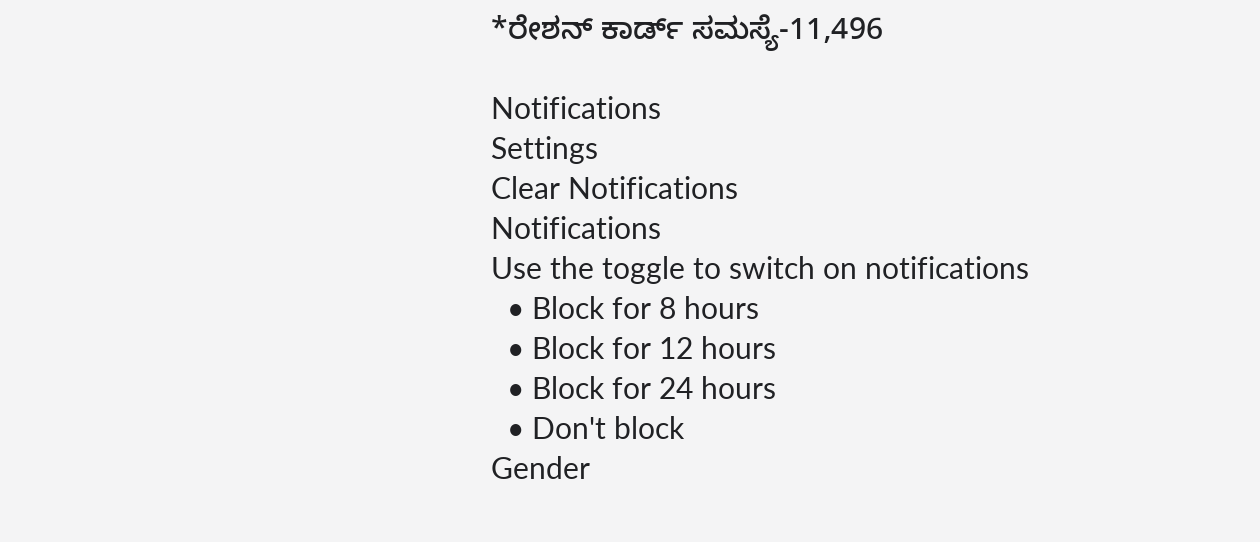*ರೇಶನ್ ಕಾರ್ಡ್ ಸಮಸ್ಯೆ-11,496

Notifications
Settings
Clear Notifications
Notifications
Use the toggle to switch on notifications
  • Block for 8 hours
  • Block for 12 hours
  • Block for 24 hours
  • Don't block
Gender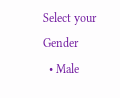Select your Gender
  • Male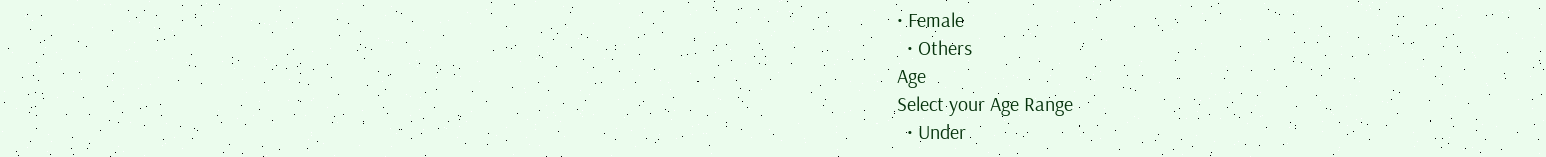• Female
  • Others
Age
Select your Age Range
  • Under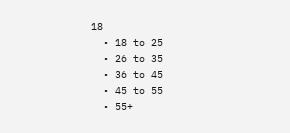18
  • 18 to 25
  • 26 to 35
  • 36 to 45
  • 45 to 55
  • 55+